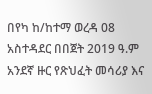በየካ ከ/ከተማ ወረዳ 08 አስተዳደር በበጀት 2019 ዓ.ም አንደኛ ዙር የጽህፈት መሳሪያ እና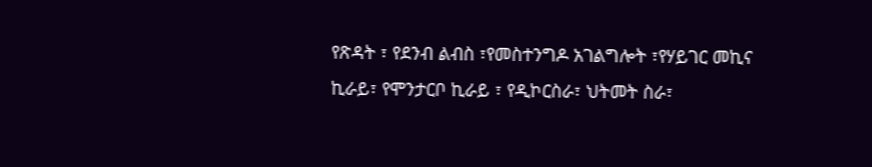የጽዳት ፣ የደንብ ልብስ ፣የመስተንግዶ አገልግሎት ፣የሃይገር መኪና ኪራይ፣ የሞንታርቦ ኪራይ ፣ የዲኮርስራ፣ ህትመት ስራ፣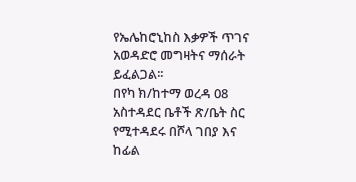የኤሌከሮኒከስ እቃዎች ጥገና አወዳድሮ መግዛትና ማሰራት ይፈልጋል፡፡
በየካ ክ/ከተማ ወረዳ 08 አስተዳደር ቤቶች ጽ/ቤት ስር የሚተዳደሩ በሾላ ገበያ እና ከፊል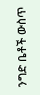ንግድ ቤቶች ውስጥ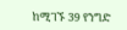ከሚገኙ 39 የንግድ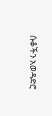ሱቆችን አወዳድሮ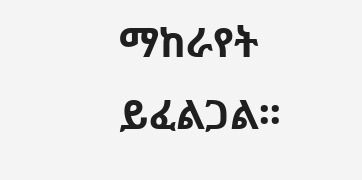ማከራየት ይፈልጋል፡፡